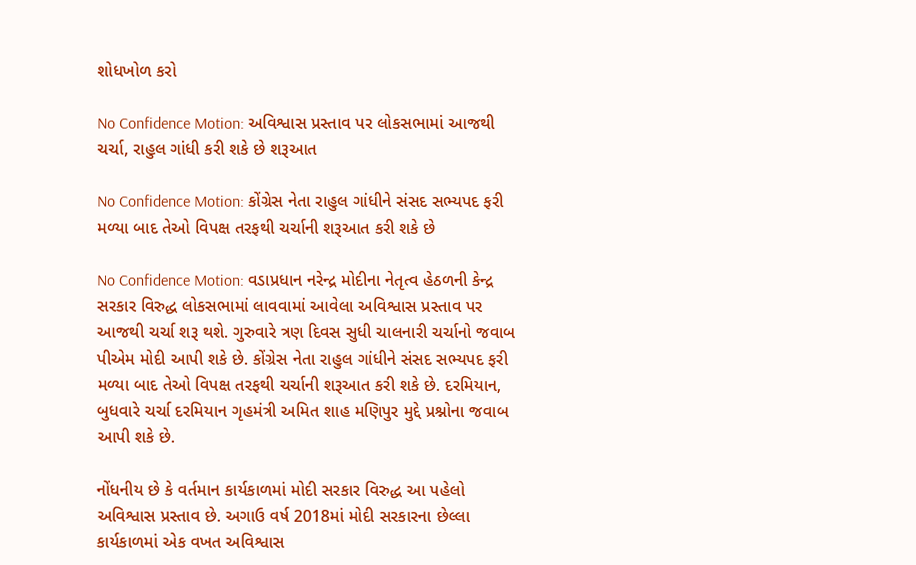શોધખોળ કરો

No Confidence Motion: અવિશ્વાસ પ્રસ્તાવ પર લોકસભામાં આજથી ચર્ચા, રાહુલ ગાંધી કરી શકે છે શરૂઆત

No Confidence Motion: કોંગ્રેસ નેતા રાહુલ ગાંધીને સંસદ સભ્યપદ ફરી મળ્યા બાદ તેઓ વિપક્ષ તરફથી ચર્ચાની શરૂઆત કરી શકે છે

No Confidence Motion: વડાપ્રધાન નરેન્દ્ર મોદીના નેતૃત્વ હેઠળની કેન્દ્ર સરકાર વિરુદ્ધ લોકસભામાં લાવવામાં આવેલા અવિશ્વાસ પ્રસ્તાવ પર આજથી ચર્ચા શરૂ થશે. ગુરુવારે ત્રણ દિવસ સુધી ચાલનારી ચર્ચાનો જવાબ પીએમ મોદી આપી શકે છે. કોંગ્રેસ નેતા રાહુલ ગાંધીને સંસદ સભ્યપદ ફરી મળ્યા બાદ તેઓ વિપક્ષ તરફથી ચર્ચાની શરૂઆત કરી શકે છે. દરમિયાન, બુધવારે ચર્ચા દરમિયાન ગૃહમંત્રી અમિત શાહ મણિપુર મુદ્દે પ્રશ્નોના જવાબ આપી શકે છે.

નોંધનીય છે કે વર્તમાન કાર્યકાળમાં મોદી સરકાર વિરુદ્ધ આ પહેલો અવિશ્વાસ પ્રસ્તાવ છે. અગાઉ વર્ષ 2018માં મોદી સરકારના છેલ્લા કાર્યકાળમાં એક વખત અવિશ્વાસ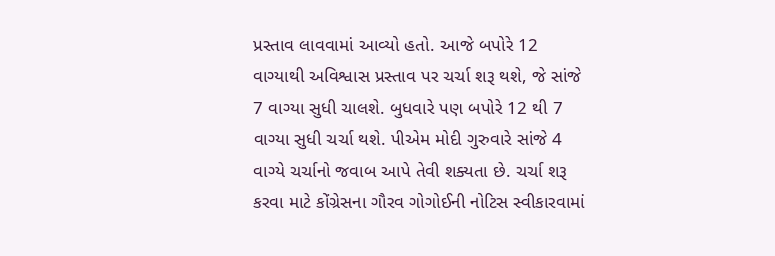પ્રસ્તાવ લાવવામાં આવ્યો હતો. આજે બપોરે 12 વાગ્યાથી અવિશ્વાસ પ્રસ્તાવ પર ચર્ચા શરૂ થશે, જે સાંજે 7 વાગ્યા સુધી ચાલશે. બુધવારે પણ બપોરે 12 થી 7 વાગ્યા સુધી ચર્ચા થશે. પીએમ મોદી ગુરુવારે સાંજે 4 વાગ્યે ચર્ચાનો જવાબ આપે તેવી શક્યતા છે. ચર્ચા શરૂ કરવા માટે કોંગ્રેસના ગૌરવ ગોગોઈની નોટિસ સ્વીકારવામાં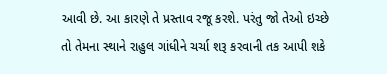આવી છે. આ કારણે તે પ્રસ્તાવ રજૂ કરશે. પરંતુ જો તેઓ ઇચ્છે તો તેમના સ્થાને રાહુલ ગાંધીને ચર્ચા શરૂ કરવાની તક આપી શકે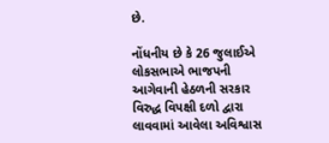છે.

નોંધનીય છે કે 26 જુલાઈએ લોકસભાએ ભાજપની આગેવાની હેઠળની સરકાર વિરુદ્ધ વિપક્ષી દળો દ્વારા લાવવામાં આવેલા અવિશ્વાસ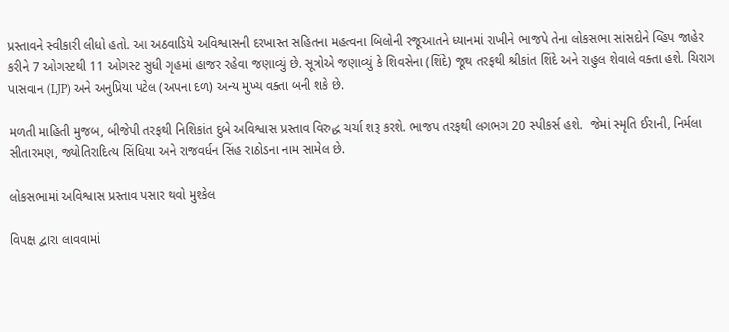પ્રસ્તાવને સ્વીકારી લીધો હતો. આ અઠવાડિયે અવિશ્વાસની દરખાસ્ત સહિતના મહત્વના બિલોની રજૂઆતને ધ્યાનમાં રાખીને ભાજપે તેના લોકસભા સાંસદોને વ્હિપ જાહેર કરીને 7 ઓગસ્ટથી 11 ઓગસ્ટ સુધી ગૃહમાં હાજર રહેવા જણાવ્યું છે. સૂત્રોએ જણાવ્યું કે શિવસેના (શિંદે) જૂથ તરફથી શ્રીકાંત શિંદે અને રાહુલ શેવાલે વક્તા હશે. ચિરાગ પાસવાન (LJP) અને અનુપ્રિયા પટેલ (અપના દળ) અન્ય મુખ્ય વક્તા બની શકે છે.

મળતી માહિતી મુજબ, બીજેપી તરફથી નિશિકાંત દુબે અવિશ્વાસ પ્રસ્તાવ વિરુદ્ધ ચર્ચા શરૂ કરશે. ભાજપ તરફથી લગભગ 20 સ્પીકર્સ હશે.  જેમાં સ્મૃતિ ઈરાની, નિર્મલા સીતારમણ, જ્યોતિરાદિત્ય સિંધિયા અને રાજવર્ધન સિંહ રાઠોડના નામ સામેલ છે.

લોકસભામાં અવિશ્વાસ પ્રસ્તાવ પસાર થવો મુશ્કેલ

વિપક્ષ દ્વારા લાવવામાં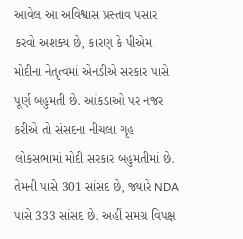આવેલ આ અવિશ્વાસ પ્રસ્તાવ પસાર કરવો અશક્ય છે, કારણ કે પીએમ મોદીના નેતૃત્વમાં એનડીએ સરકાર પાસે પૂર્ણ બહુમતી છે. આંકડાઓ પર નજર કરીએ તો સંસદના નીચલા ગૃહ લોકસભામાં મોદી સરકાર બહુમતીમાં છે. તેમની પાસે 301 સાંસદ છે, જ્યારે NDA પાસે 333 સાંસદ છે. અહીં સમગ્ર વિપક્ષ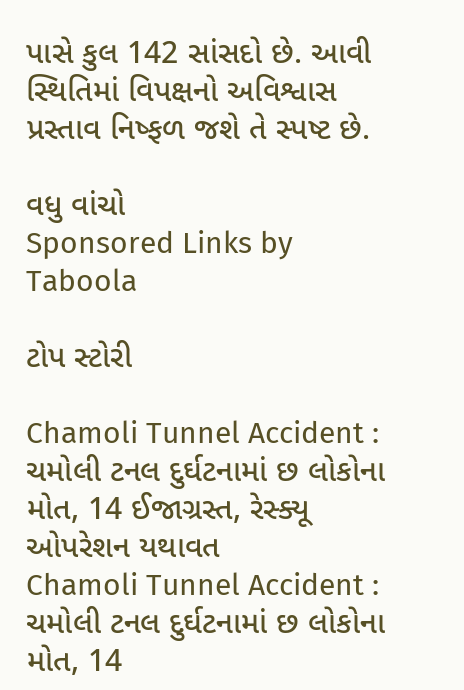પાસે કુલ 142 સાંસદો છે. આવી સ્થિતિમાં વિપક્ષનો અવિશ્વાસ પ્રસ્તાવ નિષ્ફળ જશે તે સ્પષ્ટ છે.

વધુ વાંચો
Sponsored Links by Taboola

ટોપ સ્ટોરી

Chamoli Tunnel Accident : ચમોલી ટનલ દુર્ઘટનામાં છ લોકોના મોત, 14 ઈજાગ્રસ્ત, રેસ્ક્યૂ ઓપરેશન યથાવત
Chamoli Tunnel Accident : ચમોલી ટનલ દુર્ઘટનામાં છ લોકોના મોત, 14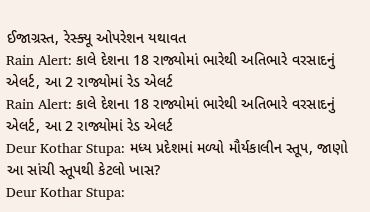ઈજાગ્રસ્ત, રેસ્ક્યૂ ઓપરેશન યથાવત
Rain Alert: કાલે દેશના 18 રાજ્યોમાં ભારેથી અતિભારે વરસાદનું એલર્ટ, આ 2 રાજ્યોમાં રેડ એલર્ટ
Rain Alert: કાલે દેશના 18 રાજ્યોમાં ભારેથી અતિભારે વરસાદનું એલર્ટ, આ 2 રાજ્યોમાં રેડ એલર્ટ
Deur Kothar Stupa: મધ્ય પ્રદેશમાં મળ્યો મૌર્યકાલીન સ્તૂપ, જાણો આ સાંચી સ્તૂપથી કેટલો ખાસ?
Deur Kothar Stupa: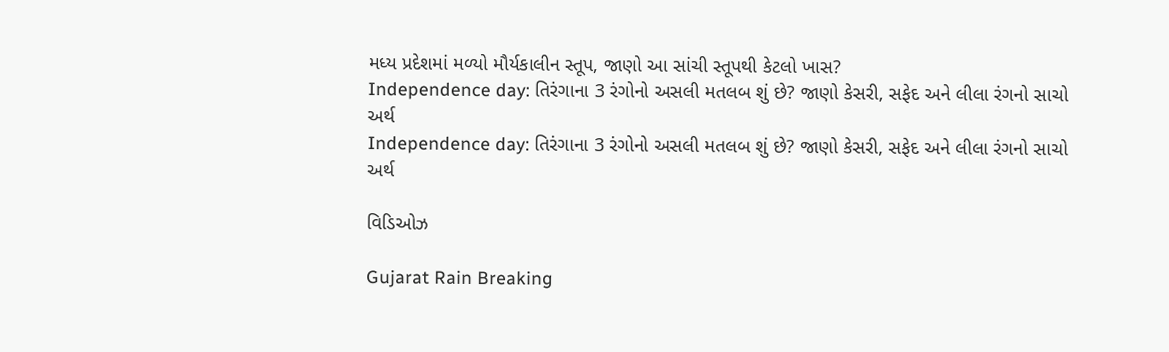મધ્ય પ્રદેશમાં મળ્યો મૌર્યકાલીન સ્તૂપ, જાણો આ સાંચી સ્તૂપથી કેટલો ખાસ?
Independence day: તિરંગાના 3 રંગોનો અસલી મતલબ શું છે? જાણો કેસરી, સફેદ અને લીલા રંગનો સાચો અર્થ
Independence day: તિરંગાના 3 રંગોનો અસલી મતલબ શું છે? જાણો કેસરી, સફેદ અને લીલા રંગનો સાચો અર્થ

વિડિઓઝ

Gujarat Rain Breaking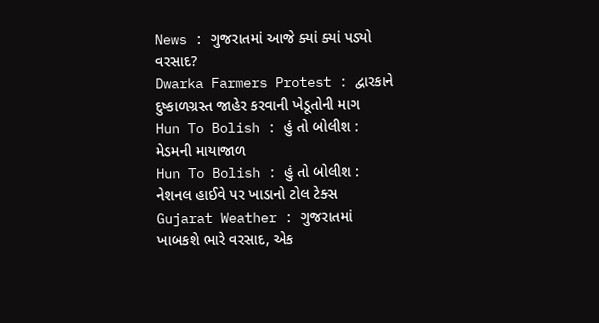News : ગુજરાતમાં આજે ક્યાં ક્યાં પડ્યો વરસાદ?
Dwarka Farmers Protest : દ્વારકાને દુષ્કાળગ્રસ્ત જાહેર કરવાની ખેડૂતોની માગ
Hun To Bolish : હું તો બોલીશ : મેડમની માયાજાળ
Hun To Bolish : હું તો બોલીશ : નેશનલ હાઈવે પર ખાડાનો ટોલ ટેક્સ
Gujarat Weather : ગુજરાતમાં ખાબકશે ભારે વરસાદ, એક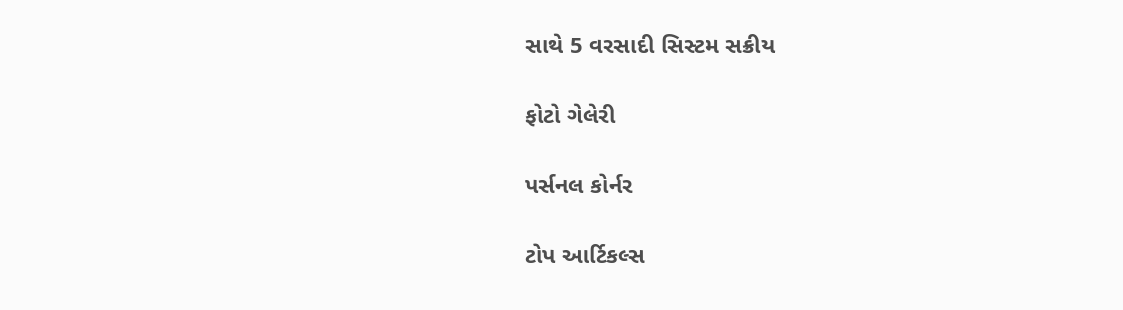સાથે 5 વરસાદી સિસ્ટમ સક્રીય

ફોટો ગેલેરી

પર્સનલ કોર્નર

ટોપ આર્ટિકલ્સ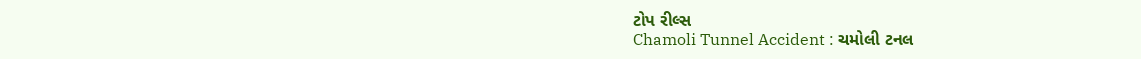ટોપ રીલ્સ
Chamoli Tunnel Accident : ચમોલી ટનલ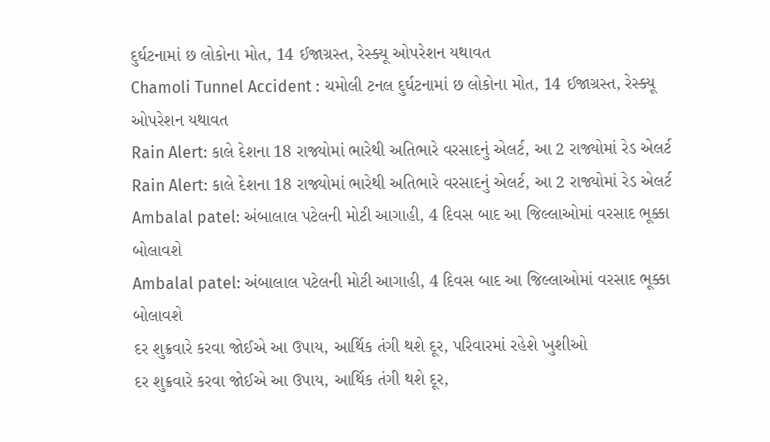દુર્ઘટનામાં છ લોકોના મોત, 14 ઈજાગ્રસ્ત, રેસ્ક્યૂ ઓપરેશન યથાવત
Chamoli Tunnel Accident : ચમોલી ટનલ દુર્ઘટનામાં છ લોકોના મોત, 14 ઈજાગ્રસ્ત, રેસ્ક્યૂ ઓપરેશન યથાવત
Rain Alert: કાલે દેશના 18 રાજ્યોમાં ભારેથી અતિભારે વરસાદનું એલર્ટ, આ 2 રાજ્યોમાં રેડ એલર્ટ
Rain Alert: કાલે દેશના 18 રાજ્યોમાં ભારેથી અતિભારે વરસાદનું એલર્ટ, આ 2 રાજ્યોમાં રેડ એલર્ટ
Ambalal patel: અંબાલાલ પટેલની મોટી આગાહી, 4 દિવસ બાદ આ જિલ્લાઓમાં વરસાદ ભૂક્કા બોલાવશે
Ambalal patel: અંબાલાલ પટેલની મોટી આગાહી, 4 દિવસ બાદ આ જિલ્લાઓમાં વરસાદ ભૂક્કા બોલાવશે
દર શુક્રવારે કરવા જોઈએ આ ઉપાય, આર્થિક તંગી થશે દૂર, પરિવારમાં રહેશે ખુશીઓ
દર શુક્રવારે કરવા જોઈએ આ ઉપાય, આર્થિક તંગી થશે દૂર,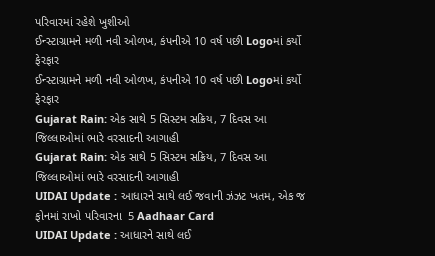પરિવારમાં રહેશે ખુશીઓ
ઈન્સ્ટાગ્રામને મળી નવી ઓળખ, કંપનીએ 10 વર્ષ પછી Logoમાં કર્યો ફેરફાર
ઈન્સ્ટાગ્રામને મળી નવી ઓળખ, કંપનીએ 10 વર્ષ પછી Logoમાં કર્યો ફેરફાર
Gujarat Rain: એક સાથે 5 સિસ્ટમ સક્રિય, 7 દિવસ આ જિલ્લાઓમાં ભારે વરસાદની આગાહી
Gujarat Rain: એક સાથે 5 સિસ્ટમ સક્રિય, 7 દિવસ આ જિલ્લાઓમાં ભારે વરસાદની આગાહી
UIDAI Update : આધારને સાથે લઈ જવાની ઝંઝટ ખતમ, એક જ ફોનમાં રાખો પરિવારના  5 Aadhaar Card
UIDAI Update : આધારને સાથે લઈ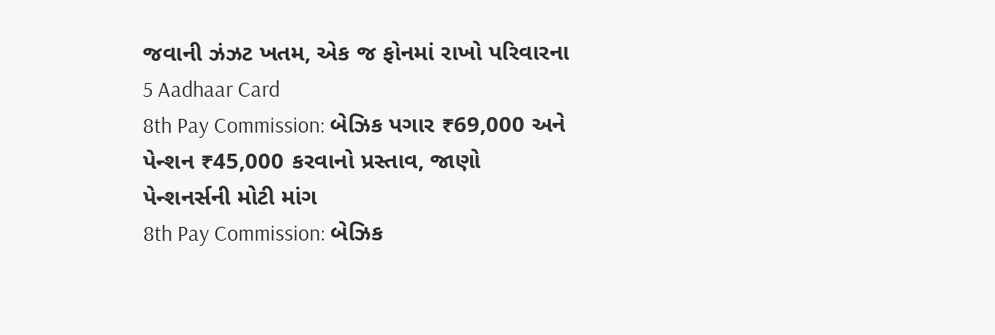જવાની ઝંઝટ ખતમ, એક જ ફોનમાં રાખો પરિવારના  5 Aadhaar Card
8th Pay Commission: બેઝિક પગાર ₹69,000 અને પેન્શન ₹45,000 કરવાનો પ્રસ્તાવ, જાણો પેન્શનર્સની મોટી માંગ
8th Pay Commission: બેઝિક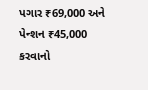પગાર ₹69,000 અને પેન્શન ₹45,000 કરવાનો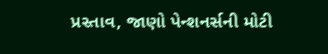પ્રસ્તાવ, જાણો પેન્શનર્સની મોટી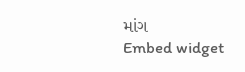માંગ
Embed widget